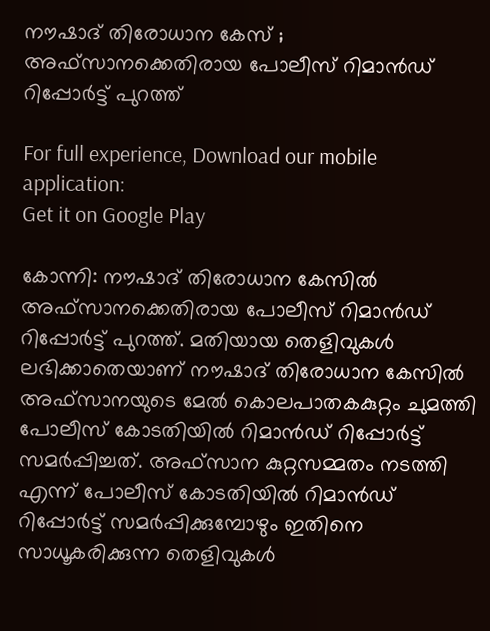നൗഷാദ് തിരോധാന കേസ് ; അഫ്സാനക്കെതിരായ പോലീസ് റിമാന്‍ഡ് റിപ്പോര്‍ട്ട് പുറത്ത്

For full experience, Download our mobile application:
Get it on Google Play

കോന്നി: നൗഷാദ് തിരോധാന കേസില്‍ അഫ്‌സാനക്കെതിരായ പോലീസ് റിമാന്‍ഡ് റിപ്പോര്‍ട്ട് പുറത്ത്. മതിയായ തെളിവുകള്‍ ലഭിക്കാതെയാണ് നൗഷാദ് തിരോധാന കേസില്‍ അഫ്സാനയുടെ മേല്‍ കൊലപാതകകുറ്റം ചുമത്തി പോലീസ് കോടതിയില്‍ റിമാന്‍ഡ് റിപ്പോര്‍ട്ട് സമര്‍പ്പിച്ചത്. അഫ്സാന കുറ്റസമ്മതം നടത്തി എന്ന് പോലീസ് കോടതിയില്‍ റിമാന്‍ഡ് റിപ്പോര്‍ട്ട് സമര്‍പ്പിക്കുമ്പോഴും ഇതിനെ സാധൂകരിക്കുന്ന തെളിവുകള്‍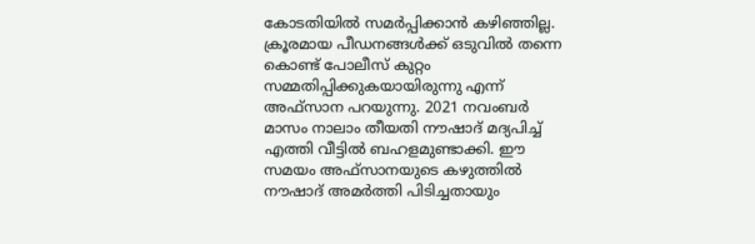കോടതിയില്‍ സമര്‍പ്പിക്കാന്‍ കഴിഞ്ഞില്ല. ക്രൂരമായ പീഡനങ്ങള്‍ക്ക് ഒടുവില്‍ തന്നെ കൊണ്ട് പോലീസ് കുറ്റം സമ്മതിപ്പിക്കുകയായിരുന്നു എന്ന് അഫ്സാന പറയുന്നു. 2021 നവംബര്‍ മാസം നാലാം തീയതി നൗഷാദ് മദ്യപിച്ച് എത്തി വീട്ടില്‍ ബഹളമുണ്ടാക്കി. ഈ സമയം അഫ്സാനയുടെ കഴുത്തില്‍ നൗഷാദ് അമര്‍ത്തി പിടിച്ചതായും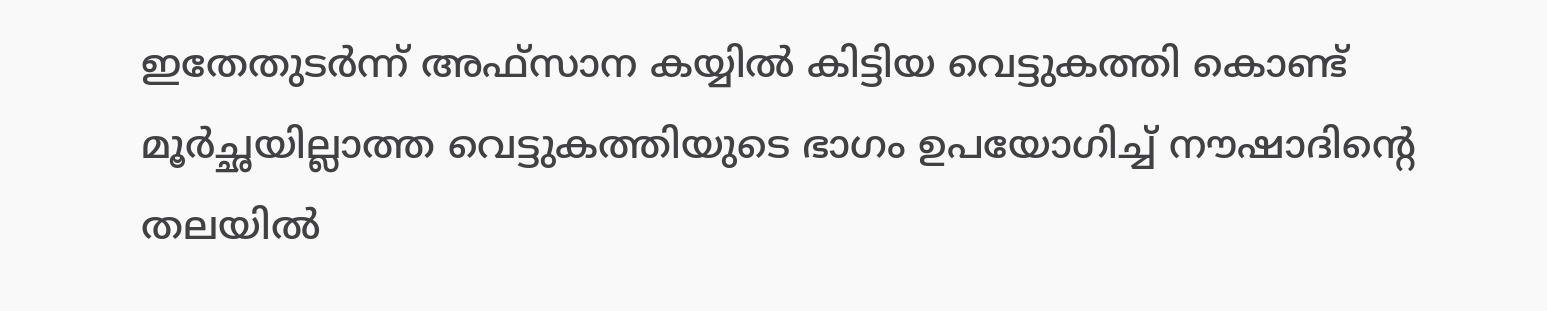ഇതേതുടര്‍ന്ന് അഫ്സാന കയ്യില്‍ കിട്ടിയ വെട്ടുകത്തി കൊണ്ട് മൂര്‍ച്ഛയില്ലാത്ത വെട്ടുകത്തിയുടെ ഭാഗം ഉപയോഗിച്ച് നൗഷാദിന്റെ തലയില്‍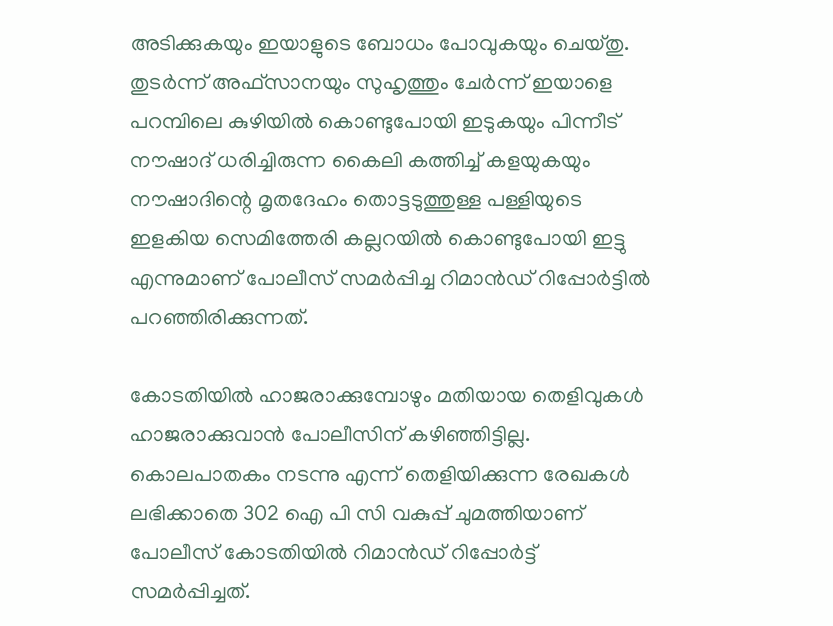അടിക്കുകയും ഇയാളുടെ ബോധം പോവുകയും ചെയ്തു. തുടര്‍ന്ന് അഫ്സാനയും സുഹൃത്തും ചേര്‍ന്ന് ഇയാളെ പറമ്പിലെ കുഴിയില്‍ കൊണ്ടുപോയി ഇടുകയും പിന്നീട് നൗഷാദ് ധരിച്ചിരുന്ന കൈലി കത്തിച്ച് കളയുകയും നൗഷാദിന്റെ മൃതദേഹം തൊട്ടടുത്തുള്ള പള്ളിയുടെ ഇളകിയ സെമിത്തേരി കല്ലറയില്‍ കൊണ്ടുപോയി ഇട്ടു എന്നുമാണ് പോലീസ് സമര്‍പ്പിച്ച റിമാന്‍ഡ് റിപ്പോര്‍ട്ടില്‍ പറഞ്ഞിരിക്കുന്നത്.

കോടതിയില്‍ ഹാജരാക്കുമ്പോഴും മതിയായ തെളിവുകള്‍ ഹാജരാക്കുവാന്‍ പോലീസിന് കഴിഞ്ഞിട്ടില്ല. കൊലപാതകം നടന്നു എന്ന് തെളിയിക്കുന്ന രേഖകള്‍ ലഭിക്കാതെ 302 ഐ പി സി വകുപ്പ് ചുമത്തിയാണ് പോലീസ് കോടതിയില്‍ റിമാന്‍ഡ് റിപ്പോര്‍ട്ട് സമര്‍പ്പിച്ചത്.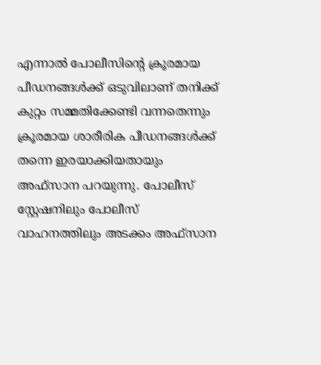എന്നാല്‍ പോലീസിന്റെ ക്രൂരമായ പീഡനങ്ങള്‍ക്ക് ഒടുവിലാണ് തനിക്ക് കുറ്റം സമ്മതിക്കേണ്ടി വന്നതെന്നും ക്രൂരമായ ശാരീരിക പീഡനങ്ങള്‍ക്ക് തന്നെ ഇരയാക്കിയതായും അഫ്സാന പറയുന്നു. പോലീസ് സ്റ്റേഷനിലും പോലീസ് വാഹനത്തിലും അടക്കം അഫ്‌സാന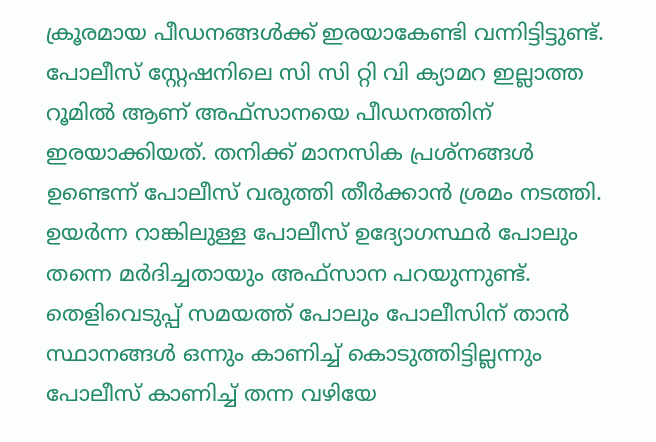ക്രൂരമായ പീഡനങ്ങള്‍ക്ക് ഇരയാകേണ്ടി വന്നിട്ടിട്ടുണ്ട്. പോലീസ് സ്റ്റേഷനിലെ സി സി റ്റി വി ക്യാമറ ഇല്ലാത്ത റൂമില്‍ ആണ് അഫ്‌സാനയെ പീഡനത്തിന് ഇരയാക്കിയത്. തനിക്ക് മാനസിക പ്രശ്‌നങ്ങള്‍ ഉണ്ടെന്ന് പോലീസ് വരുത്തി തീര്‍ക്കാന്‍ ശ്രമം നടത്തി. ഉയര്‍ന്ന റാങ്കിലുള്ള പോലീസ് ഉദ്യോഗസ്ഥര്‍ പോലും തന്നെ മര്‍ദിച്ചതായും അഫ്‌സാന പറയുന്നുണ്ട്. തെളിവെടുപ്പ് സമയത്ത് പോലും പോലീസിന് താന്‍ സ്ഥാനങ്ങള്‍ ഒന്നും കാണിച്ച് കൊടുത്തിട്ടില്ലന്നും പോലീസ് കാണിച്ച് തന്ന വഴിയേ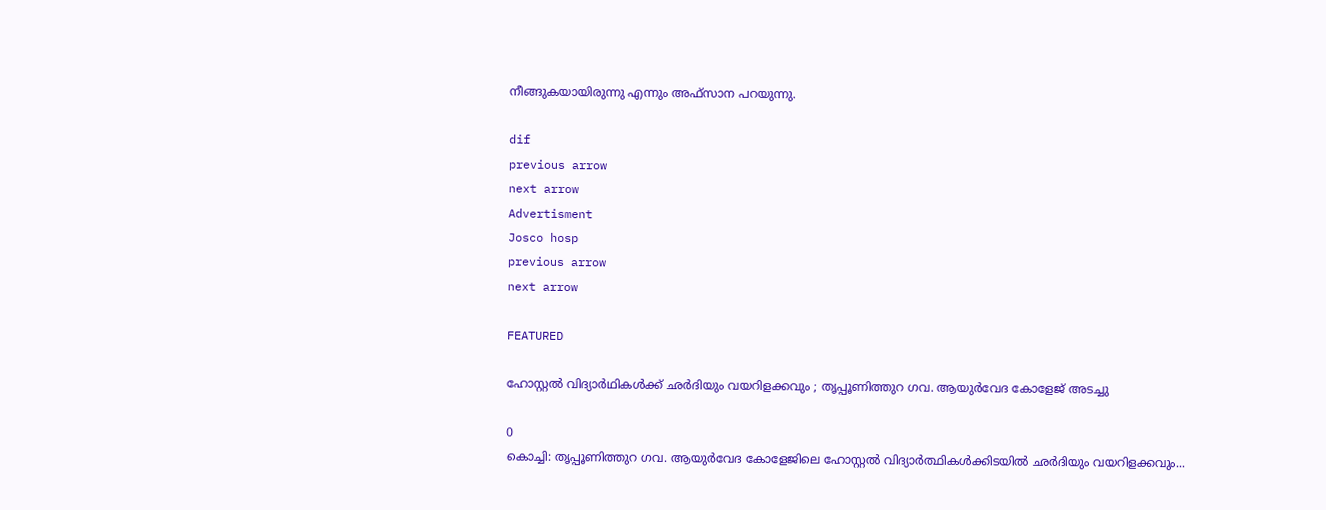നീങ്ങുകയായിരുന്നു എന്നും അഫ്സാന പറയുന്നു.

dif
previous arrow
next arrow
Advertisment
Josco hosp
previous arrow
next arrow

FEATURED

ഹോസ്റ്റൽ വിദ്യാർഥികൾക്ക് ഛർദിയും വയറിളക്കവും ; തൃപ്പൂണിത്തുറ ഗവ. ആയുർവേദ കോളേജ് അടച്ചു

0
കൊച്ചി: തൃപ്പൂണിത്തുറ ഗവ. ആയുർവേദ കോളേജിലെ ഹോസ്റ്റൽ വിദ്യാർത്ഥികൾക്കിടയിൽ ഛർദിയും വയറിളക്കവും...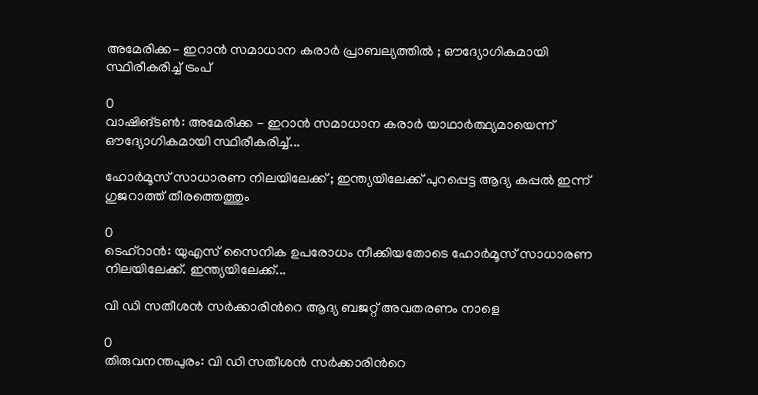അമേരിക്ക- ഇറാൻ സമാധാന കരാർ പ്രാബല്യത്തിൽ ; ഔദ്യോഗികമായി സ്ഥിരീകരിച്ച് ട്രംപ്

0
വാഷിങ്ടൺ: അമേരിക്ക - ഇറാൻ സമാധാന കരാർ യാഥാർത്ഥ്യമായെന്ന് ഔദ്യോഗികമായി സ്ഥിരീകരിച്ച്...

ഹോർമൂസ് സാധാരണ നിലയിലേക്ക് ; ഇന്ത്യയിലേക്ക് പുറപ്പെട്ട ആദ്യ കപ്പൽ ഇന്ന് ഗുജറാത്ത് തീരത്തെത്തും

0
ടെഹ്റാൻ: യുഎസ് സൈനിക ഉപരോധം നീക്കിയതോടെ ഹോർമൂസ് സാധാരണ നിലയിലേക്ക്. ഇന്ത്യയിലേക്ക്...

വി ഡി സതീശൻ സര്‍ക്കാരിന്‍റെ ആദ്യ ബജറ്റ് അവതരണം നാളെ

0
തിരുവനന്തപുരം: വി ഡി സതീശൻ സര്‍ക്കാരിന്‍റെ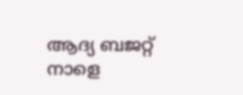ആദ്യ ബജറ്റ് നാളെ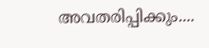അവതരിപ്പിക്കും....